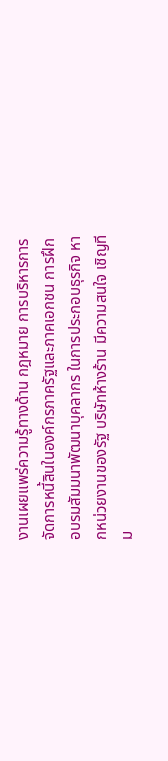งานเผยแพร่ความรู้ทางด้าน กฎหมาย การบริหารการจัดการหนี้สินในองค์กรภาครัฐและภาคเอกชน การฝึกอบรมสัมมนาพัฒนาบุคลากร ในการประกอบธุรกิจ หากหน่วยงานของรัฐ บริษัทห้างร้าน มีความสนใจ เชิญทีม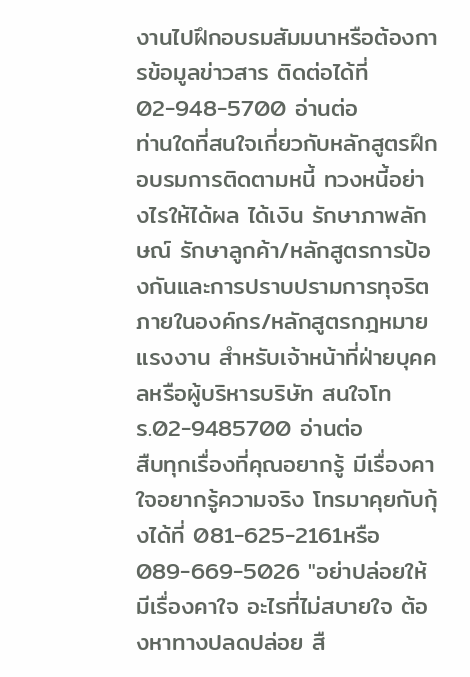งานไปฝึกอบรมสัมมนาหรือต้องการข้อมูลข่าวสาร ติดต่อได้ที่ 02-948-5700 อ่านต่อ
ท่านใดที่สนใจเกี่ยวกับหลักสูตรฝึกอบรมการติดตามหนี้ ทวงหนี้อย่างไรให้ได้ผล ได้เงิน รักษาภาพลักษณ์ รักษาลูกค้า/หลักสูตรการป้องกันและการปราบปรามการทุจริตภายในองค์กร/หลักสูตรกฎหมายแรงงาน สำหรับเจ้าหน้าที่ฝ่ายบุคคลหรือผู้บริหารบริษัท สนใจโทร.02-9485700 อ่านต่อ
สืบทุกเรื่องที่คุณอยากรู้ มีเรื่องคาใจอยากรู้ความจริง โทรมาคุยกับกุ้งได้ที่ 081-625-2161หรือ 089-669-5026 "อย่าปล่อยให้มีเรื่องคาใจ อะไรที่ไม่สบายใจ ต้องหาทางปลดปล่อย สื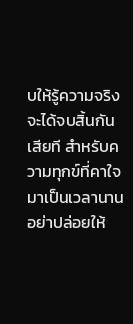บให้รู้ความจริง จะได้จบสิ้นกันเสียที สำหรับความทุกข์ที่คาใจมาเป็นเวลานาน อย่าปล่อยให้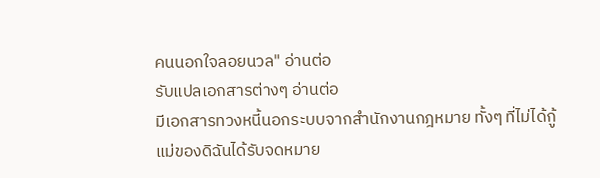คนนอกใจลอยนวล" อ่านต่อ
รับแปลเอกสารต่างๆ อ่านต่อ
มีเอกสารทวงหนี้นอกระบบจากสำนักงานกฎหมาย ทั้งๆ ที่ไม่ได้กู้
แม่ของดิฉันได้รับจดหมาย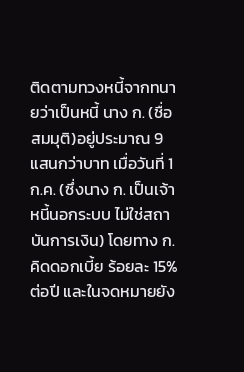ติดตามทวงหนี้จากทนายว่าเป็นหนี้ นาง ก. (ชื่อสมมุติ)อยู่ประมาณ 9 แสนกว่าบาท เมื่อวันที่ 1 ก.ค. (ซึ่งนาง ก. เป็นเจ้าหนี้นอกระบบ ไม่ใช่สถาบันการเงิน) โดยทาง ก. คิดดอกเบี้ย ร้อยละ 15% ต่อปี และในจดหมายยัง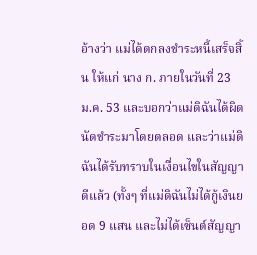อ้างว่า แม่ได้ตกลงชำระหนี้เสร็จสิ้น ให้แก่ นาง ก. ภายในวันที่ 23 ม.ค. 53 และบอกว่าแม่ดิฉันได้ผิดนัดชำระมาโดยตลอด และว่าแม่ดิฉันได้รับทราบในเงื่อนไขในสัญญาดีแล้ว (ทั้งๆ ที่แม่ดิฉันไม่ได้กู้เงินยอด 9 แสน และไม่ได้เซ็นต์สัญญา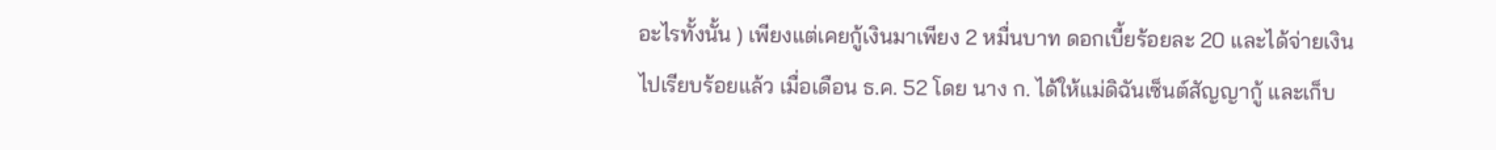อะไรทั้งนั้น ) เพียงแต่เคยกู้เงินมาเพียง 2 หมื่นบาท ดอกเบี้ยร้อยละ 20 และได้จ่ายเงินไปเรียบร้อยแล้ว เมื่อเดือน ธ.ค. 52 โดย นาง ก. ได้ให้แม่ดิฉันเซ็นต์สัญญากู้ และเก็บ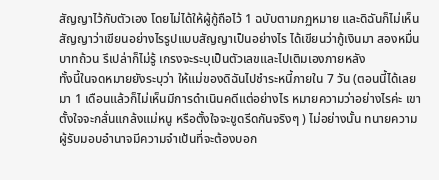สัญญาไว้กับตัวเอง โดยไม่ได้ให้ผู้กู้ถือไว้ 1 ฉบับตามกฏหมาย และดิฉันก็ไม่เห็นสัญญาว่าเขียนอย่างไรรูปแบบสัญญาเป็นอย่างไร ได้เขียนว่ากู้เงินมา สองหมื่นบาทถ้วน รึเปล่าก็ไม่รู้ เกรงจะระบุเป็นตัวเลขและไปเติมเองภายหลัง
ทั้งนี้ในจดหมายยังระบุว่า ให้แม่ของดิฉันไปชำระหนี้ภายใน 7 วัน (ตอนนี้ได้เลยมา 1 เดือนแล้วก็ไม่เห็นมีการดำเนินคดีแต่อย่างไร หมายความว่าอย่างไรค่ะ เขาตั้งใจจะกลั่นแกล้งแม่หนู หรือตั้งใจจะขูดรีดกันจริงๆ ) ไม่อย่างนั้น ทนายความผู้รับมอบอำนาจมีความจำเป้นที่จะต้องบอก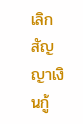เลิกสัญญาเงินกู้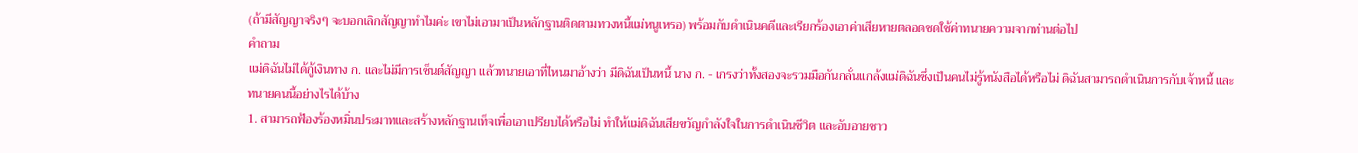(ถ้ามีสัญญาจริงๆ จะบอกเลิกสัญญาทำไมค่ะ เขาไม่เอามาเป็นหลักฐานติดตามทวงหนี้แม่หนูเหรอ) พร้อมกับดำเนินคดีและเรียกร้องเอาค่าเสียหายตลอดชดใช้ค่าทนายความจากท่านต่อไป
คำถาม
แม่ดิฉันไม่ได้กู้เงินทาง ก. และไม่มีการเซ็นต์สัญญา แล้วทนายเอาที่ไหนมาอ้างว่า มีดิฉันเป็นหนี้ นาง ก. - เกรงว่าทั้งสองจะรวมมือกันกลั่นแกล้งแม่ดิฉันซึ่งเป็นคนไม่รู้หนังสือได้หรือไม่ ดิฉันสามารถดำเนินการกับเจ้าหนี้ และทนายคนนี้อย่างไรได้บ้าง
1. สามารถฟ้องร้องหมิ่นประมาทและสร้างหลักฐานเท็จเพื่อเอาเปรียบได้หรือไม่ ทำให้แม่ดิฉันเสียขวัญกำลังใจในการดำเนินชีวิต และอับอายชาว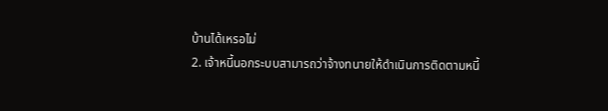บ้านได้เหรอไม่
2. เจ้าหนี้นอกระบบสามารถว่าจ้างทนายให้ดำเนินการติดตามหนี้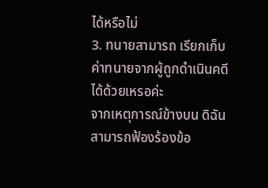ได้หรือไม่
3. ทนายสามารถ เรียกเก็บค่าทนายจากผู้ถูกดำเนินคดี ได้ด้วยเหรอค่ะ
จากเหตุการณ์ข้างบน ดิฉันสามารถฟ้องร้องข้อ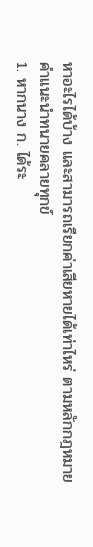หาอะไรได้บ้าง และสามารถเรียกค่าเสียหายได้เท่าไหร่ ตามหลักกฎหมาย
คำแนะนำทนายคลายทุกข์
1. หากนาง ก. ได้ระ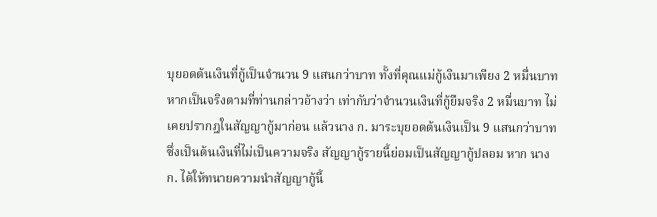บุยอดต้นเงินที่กู้เป็นจำนวน 9 แสนกว่าบาท ทั้งที่คุณแม่กู้เงินมาเพียง 2 หมื่นบาท หากเป็นจริงตามที่ท่านกล่าวอ้างว่า เท่ากับว่าจำนวนเงินที่กู้ยืมจริง 2 หมื่นบาท ไม่เคยปรากฎในสัญญากู้มาก่อน แล้วนาง ก. มาระบุยอดต้นเงินเป็น 9 แสนกว่าบาท ซึ่งเป็นต้นเงินที่ไม่เป็นความจริง สัญญากู้รายนี้ย่อมเป็นสัญญากู้ปลอม หาก นาง ก. ได้ให้ทนายความนำสัญญากู้นี้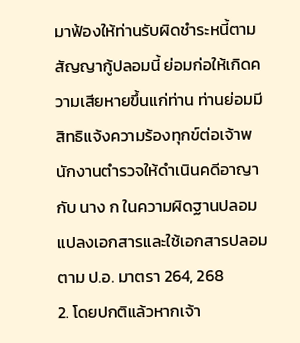มาฟ้องให้ท่านรับผิดชำระหนี้ตามสัญญากู้ปลอมนี้ ย่อมก่อให้เกิดความเสียหายขึ้นแก่ท่าน ท่านย่อมมีสิทธิแจ้งความร้องทุกข์ต่อเจ้าพนักงานตำรวจให้ดำเนินคดีอาญากับ นาง ก ในความผิดฐานปลอมแปลงเอกสารและใช้เอกสารปลอม ตาม ป.อ. มาตรา 264, 268
2. โดยปกติแล้วหากเจ้า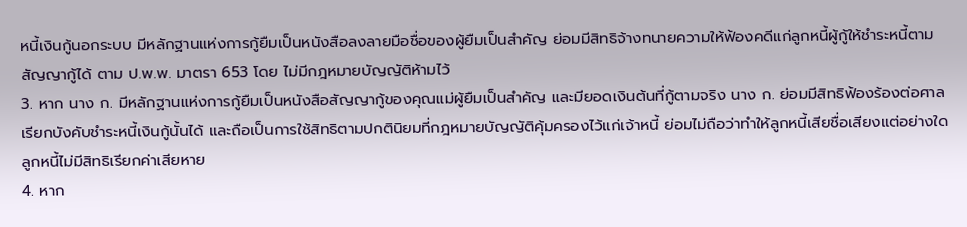หนี้เงินกู้นอกระบบ มีหลักฐานแห่งการกู้ยืมเป็นหนังสือลงลายมือชื่อของผู้ยืมเป็นสำคัญ ย่อมมีสิทธิจ้างทนายความให้ฟ้องคดีแก่ลูกหนี้ผู้กู้ให้ชำระหนี้ตามสัญญากู้ได้ ตาม ป.พ.พ. มาตรา 653 โดย ไม่มีกฎหมายบัญญัติห้ามไว้
3. หาก นาง ก. มีหลักฐานแห่งการกู้ยืมเป็นหนังสือสัญญากู้ของคุณแม่ผู้ยืมเป็นสำคัญ และมียอดเงินต้นที่กู้ตามจริง นาง ก. ย่อมมีสิทธิฟ้องร้องต่อศาลเรียกบังคับชำระหนี้เงินกู้นั้นได้ และถือเป็นการใช้สิทธิตามปกตินิยมที่กฎหมายบัญญัติคุ้มครองไว้แก่เจ้าหนี้ ย่อมไม่ถือว่าทำให้ลูกหนี้เสียชื่อเสียงแต่อย่างใด ลูกหนี้ไม่มีสิทธิเรียกค่าเสียหาย
4. หาก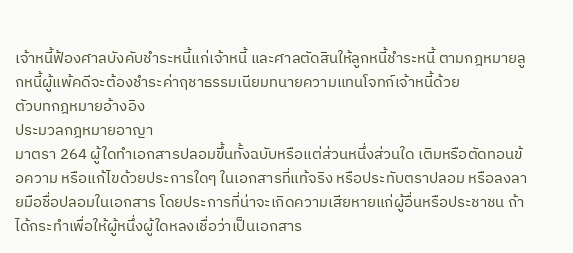เจ้าหนี้ฟ้องศาลบังคับชำระหนี้แก่เจ้าหนี้ และศาลตัดสินให้ลูกหนี้ชำระหนี้ ตามกฎหมายลูกหนี้ผู้แพ้คดีจะต้องชำระค่าฤชาธรรมเนียมทนายความแทนโจทก์เจ้าหนี้ด้วย
ตัวบทกฎหมายอ้างอิง
ประมวลกฎหมายอาญา
มาตรา 264 ผู้ใดทำเอกสารปลอมขึ้นทั้งฉบับหรือแต่ส่วนหนึ่งส่วนใด เติมหรือตัดทอนข้อความ หรือแก้ไขด้วยประการใดๆ ในเอกสารที่แท้จริง หรือประทับตราปลอม หรือลงลายมือชื่อปลอมในเอกสาร โดยประการที่น่าจะเกิดความเสียหายแก่ผู้อื่นหรือประชาชน ถ้าได้กระทำเพื่อให้ผู้หนึ่งผู้ใดหลงเชื่อว่าเป็นเอกสาร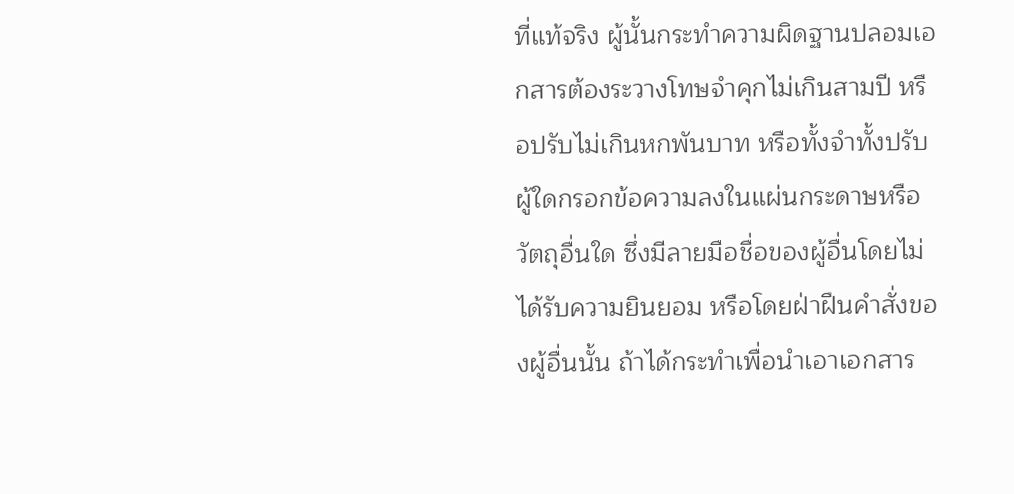ที่แท้จริง ผู้นั้นกระทำความผิดฐานปลอมเอกสารต้องระวางโทษจำคุกไม่เกินสามปี หรือปรับไม่เกินหกพันบาท หรือทั้งจำทั้งปรับ
ผู้ใดกรอกข้อความลงในแผ่นกระดาษหรือวัตถุอื่นใด ซึ่งมีลายมือชื่อของผู้อื่นโดยไม่ได้รับความยินยอม หรือโดยฝ่าฝืนคำสั่งของผู้อื่นนั้น ถ้าได้กระทำเพื่อนำเอาเอกสาร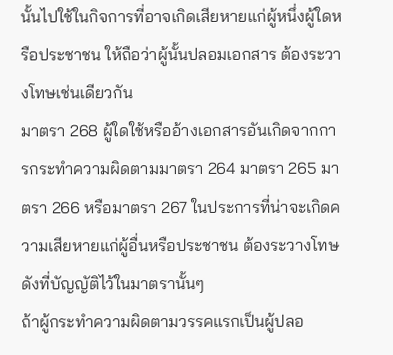นั้นไปใช้ในกิจการที่อาจเกิดเสียหายแก่ผู้หนึ่งผู้ใดหรือประชาชน ให้ถือว่าผู้นั้นปลอมเอกสาร ต้องระวางโทษเช่นเดียวกัน
มาตรา 268 ผู้ใดใช้หรืออ้างเอกสารอันเกิดจากการกระทำความผิดตามมาตรา 264 มาตรา 265 มาตรา 266 หรือมาตรา 267 ในประการที่น่าจะเกิดความเสียหายแก่ผู้อื่นหรือประชาชน ต้องระวางโทษดังที่บัญญัติไว้ในมาตรานั้นๆ
ถ้าผู้กระทำความผิดตามวรรคแรกเป็นผู้ปลอ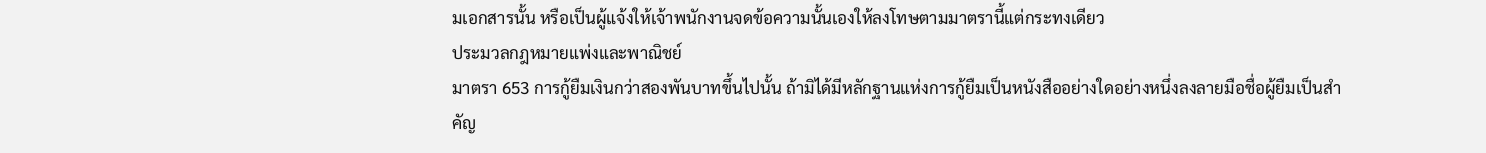มเอกสารนั้น หรือเป็นผู้แจ้งให้เจ้าพนักงานจดข้อความนั้นเองให้ลงโทษตามมาตรานี้แต่กระทงเดียว
ประมวลกฎหมายแพ่งและพาณิชย์
มาตรา 653 การกู้ยืมเงินกว่าสองพันบาทขึ้นไปนั้น ถ้ามิได้มีหลักฐานแห่งการกู้ยืมเป็นหนังสืออย่างใดอย่างหนึ่งลงลายมือชื่อผู้ยืมเป็นสำคัญ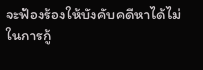จะฟ้องร้องให้บังคับคดีหาได้ไม่
ในการกู้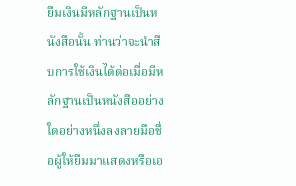ยืมเงินมีหลักฐานเป็นหนังสือนั้น ท่านว่าจะนำสืบการใช้เงินได้ต่อเมื่อมีหลักฐานเป็นหนังสืออย่างใดอย่างหนึ่งลงลายมือชื่อผู้ให้ยืมมาแสดงหรือเอ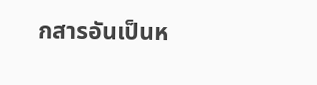กสารอันเป็นห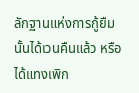ลักฐานแห่งการกู้ยืมนั้นได้เวนคืนแล้ว หรือได้แทงเพิก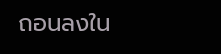ถอนลงใน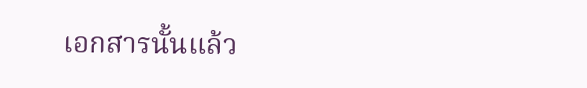เอกสารนั้นแล้ว